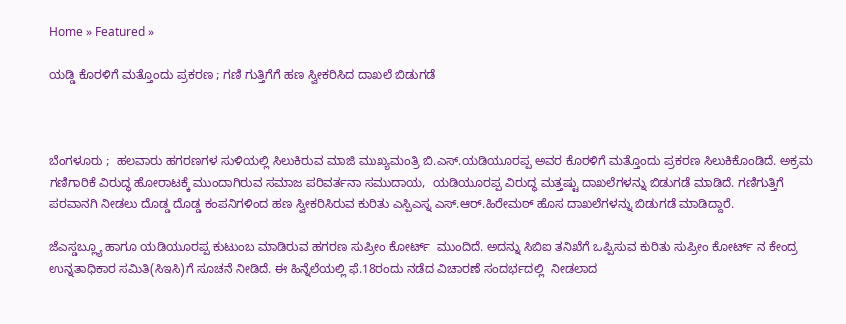Home » Featured »

ಯಡ್ಡಿ ಕೊರಳಿಗೆ ಮತ್ತೊಂದು ಪ್ರಕರಣ ; ಗಣಿ ಗುತ್ತಿಗೆಗೆ ಹಣ ಸ್ವೀಕರಿಸಿದ ದಾಖಲೆ ಬಿಡುಗಡೆ



ಬೆಂಗಳೂರು ;  ಹಲವಾರು ಹಗರಣಗಳ ಸುಳಿಯಲ್ಲಿ ಸಿಲುಕಿರುವ ಮಾಜಿ ಮುಖ್ಯಮಂತ್ರಿ ಬಿ.ಎಸ್.ಯಡಿಯೂರಪ್ಪ ಅವರ ಕೊರಳಿಗೆ ಮತ್ತೊಂದು ಪ್ರಕರಣ ಸಿಲುಕಿಕೊಂಡಿದೆ. ಅಕ್ರಮ ಗಣಿಗಾರಿಕೆ ವಿರುದ್ಧ ಹೋರಾಟಕ್ಕೆ ಮುಂದಾಗಿರುವ ಸಮಾಜ ಪರಿವರ್ತನಾ ಸಮುದಾಯ,  ಯಡಿಯೂರಪ್ಪ ವಿರುದ್ಧ ಮತ್ತಷ್ಟು ದಾಖಲೆಗಳನ್ನು ಬಿಡುಗಡೆ ಮಾಡಿದೆ. ಗಣಿಗುತ್ತಿಗೆ ಪರವಾನಗಿ ನೀಡಲು ದೊಡ್ಡ ದೊಡ್ಡ ಕಂಪನಿಗಳಿಂದ ಹಣ ಸ್ವೀಕರಿಸಿರುವ ಕುರಿತು ಎಸ್ಪಿಎಸ್ನ ಎಸ್.ಆರ್.ಹಿರೇಮಠ್ ಹೊಸ ದಾಖಲೆಗಳನ್ನು ಬಿಡುಗಡೆ ಮಾಡಿದ್ದಾರೆ.

ಜೆಎಸ್ಡಬ್ಲ್ಯೂ ಹಾಗೂ ಯಡಿಯೂರಪ್ಪ ಕುಟುಂಬ ಮಾಡಿರುವ ಹಗರಣ ಸುಪ್ರೀಂ ಕೋರ್ಟ್  ಮುಂದಿದೆ. ಅದನ್ನು ಸಿಬಿಐ ತನಿಖೆಗೆ ಒಪ್ಪಿಸುವ ಕುರಿತು ಸುಪ್ರೀಂ ಕೋರ್ಟ್ ನ ಕೇಂದ್ರ ಉನ್ನತಾಧಿಕಾರ ಸಮಿತಿ(ಸಿಇಸಿ)ಗೆ ಸೂಚನೆ ನೀಡಿದೆ. ಈ ಹಿನ್ನೆಲೆಯಲ್ಲಿ ಫೆ.18ರಂದು ನಡೆದ ವಿಚಾರಣೆ ಸಂದರ್ಭದಲ್ಲಿ  ನೀಡಲಾದ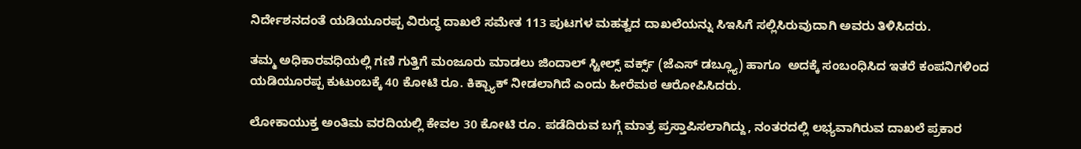ನಿರ್ದೇಶನದಂತೆ ಯಡಿಯೂರಪ್ಪ ವಿರುದ್ಧ ದಾಖಲೆ ಸಮೇತ 113 ಪುಟಗಳ ಮಹತ್ವದ ದಾಖಲೆಯನ್ನು ಸಿಇಸಿಗೆ ಸಲ್ಲಿಸಿರುವುದಾಗಿ ಅವರು ತಿಳಿಸಿದರು.

ತಮ್ಮ ಅಧಿಕಾರವಧಿಯಲ್ಲಿ ಗಣಿ ಗುತ್ತಿಗೆ ಮಂಜೂರು ಮಾಡಲು ಜಿಂದಾಲ್ ಸ್ಟೀಲ್ಸ್ ವರ್ಕ್ಸ್ (ಜೆಎಸ್ ಡಬ್ಲ್ಯೂ) ಹಾಗೂ  ಅದಕ್ಕೆ ಸಂಬಂಧಿಸಿದ ಇತರೆ ಕಂಪನಿಗಳಿಂದ ಯಡಿಯೂರಪ್ಪ ಕುಟುಂಬಕ್ಕೆ 40 ಕೋಟಿ ರೂ. ಕಿಕ್ಬ್ಯಾಕ್ ನೀಡಲಾಗಿದೆ ಎಂದು ಹೀರೆಮಠ ಆರೋಪಿಸಿದರು.

ಲೋಕಾಯುಕ್ತ ಅಂತಿಮ ವರದಿಯಲ್ಲಿ ಕೇವಲ 30 ಕೋಟಿ ರೂ. ಪಡೆದಿರುವ ಬಗ್ಗೆ ಮಾತ್ರ ಪ್ರಸ್ತಾಪಿಸಲಾಗಿದ್ದು, ನಂತರದಲ್ಲಿ ಲಭ್ಯವಾಗಿರುವ ದಾಖಲೆ ಪ್ರಕಾರ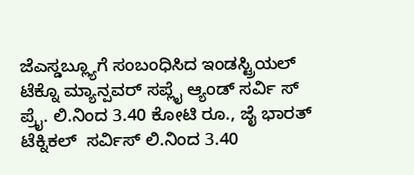ಜೆಎಸ್ಡಬ್ಲ್ಯೂಗೆ ಸಂಬಂಧಿಸಿದ ಇಂಡಸ್ಟ್ರಿಯಲ್ ಟೆಕ್ನೊ ಮ್ಯಾನ್ಪವರ್ ಸಪ್ಲೈ ಆ್ಯಂಡ್ ಸರ್ವಿ ಸ್ ಪ್ರೈ. ಲಿ.ನಿಂದ 3.40 ಕೋಟಿ ರೂ., ಜೈ ಭಾರತ್ ಟೆಕ್ನಿಕಲ್  ಸರ್ವಿಸ್ ಲಿ.ನಿಂದ 3.40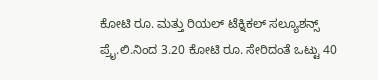ಕೋಟಿ ರೂ. ಮತ್ತು ರಿಯಲ್ ಟೆಕ್ನಿಕಲ್ ಸಲ್ಯೂಶನ್ಸ್ ಪ್ರೈ.ಲಿ.ನಿಂದ 3.20 ಕೋಟಿ ರೂ. ಸೇರಿದಂತೆ ಒಟ್ಟು 40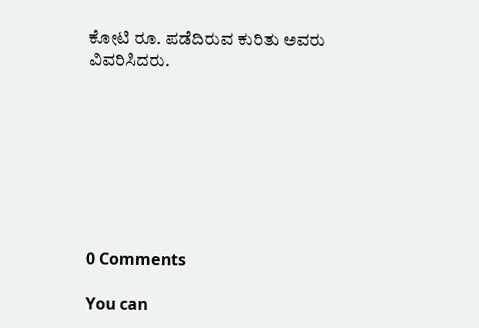ಕೋಟಿ ರೂ. ಪಡೆದಿರುವ ಕುರಿತು ಅವರು ವಿವರಿಸಿದರು.








0 Comments

You can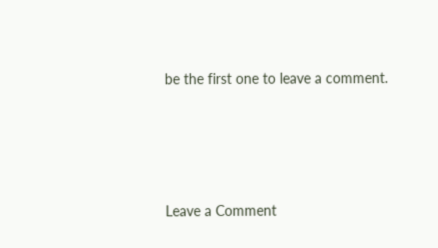be the first one to leave a comment.




Leave a Comment